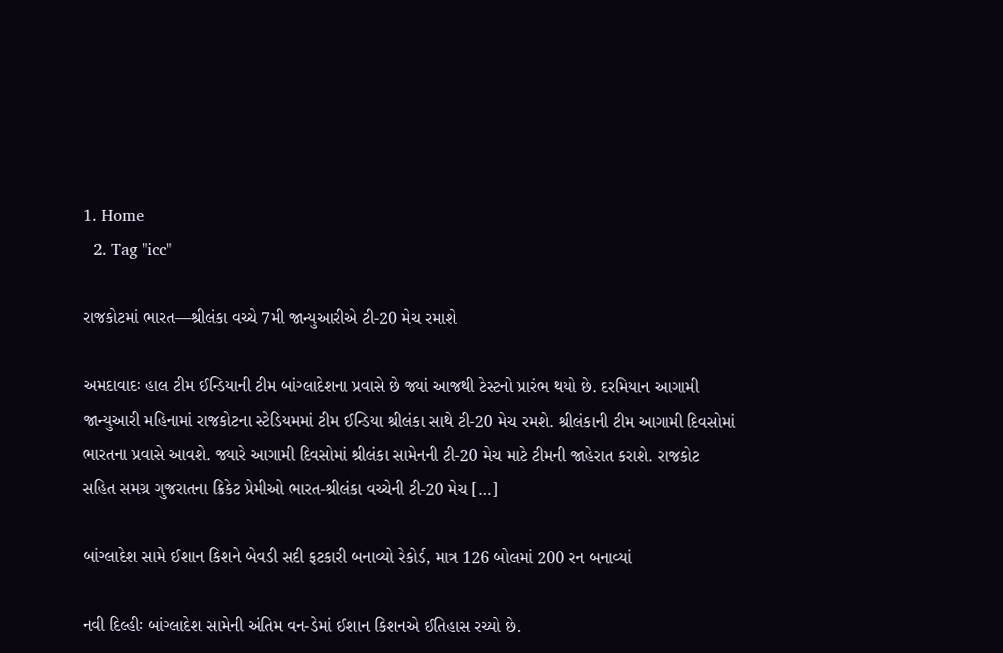1. Home
  2. Tag "icc"

રાજકોટમાં ભારત—શ્રીલંકા વચ્ચે 7મી જાન્યુઆરીએ ટી-20 મેચ રમાશે

અમદાવાદઃ હાલ ટીમ ઈન્ડિયાની ટીમ બાંગ્લાદેશના પ્રવાસે છે જ્યાં આજથી ટેસ્ટનો પ્રારંભ થયો છે. દરમિયાન આગામી જાન્યુઆરી મહિનામાં રાજકોટના સ્ટેડિયમમાં ટીમ ઈન્ડિયા શ્રીલંકા સાથે ટી-20 મેચ રમશે. શ્રીલંકાની ટીમ આગામી દિવસોમાં ભારતના પ્રવાસે આવશે. જ્યારે આગામી દિવસોમાં શ્રીલંકા સામેનની ટી-20 મેચ માટે ટીમની જાહેરાત કરાશે. રાજકોટ સહિત સમગ્ર ગુજરાતના ક્રિકેટ પ્રેમીઓ ભારત-શ્રીલંકા વચ્ચેની ટી-20 મેચ […]

બાંગ્લાદેશ સામે ઈશાન કિશને બેવડી સદી ફટકારી બનાવ્યો રેકોર્ડ, માત્ર 126 બોલમાં 200 રન બનાવ્યાં

નવી દિલ્હીઃ બાંગ્લાદેશ સામેની અંતિમ વન-ડેમાં ઈશાન કિશનએ ઈતિહાસ રચ્યો છે.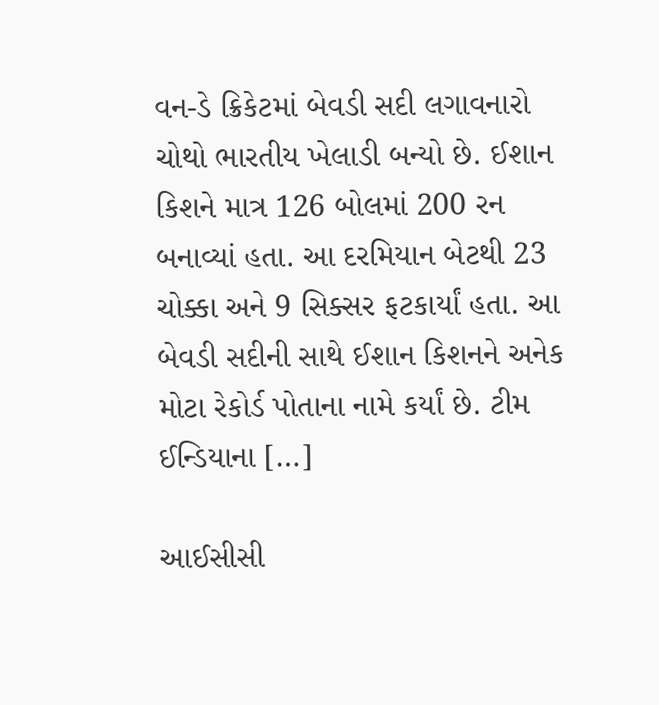વન-ડે ક્રિકેટમાં બેવડી સદી લગાવનારો ચોથો ભારતીય ખેલાડી બન્યો છે. ઈશાન કિશને માત્ર 126 બોલમાં 200 રન બનાવ્યાં હતા. આ દરમિયાન બેટથી 23 ચોક્કા અને 9 સિક્સર ફટકાર્યાં હતા. આ બેવડી સદીની સાથે ઈશાન કિશનને અનેક મોટા રેકોર્ડ પોતાના નામે કર્યાં છે. ટીમ ઈન્ડિયાના […]

આઈસીસી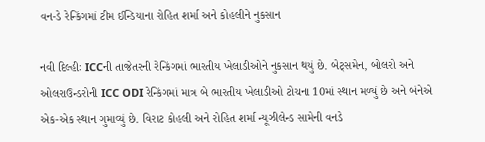વન-ડે રેન્કિંગમાં ટીમ ઈન્ડિયાના રોહિત શર્મા અને કોહલીને નુકસાન

નવી દિલ્હીઃ ICCની તાજેતરની રેન્કિંગમાં ભારતીય ખેલાડીઓને નુકસાન થયું છે. બેટ્સમેન, બોલરો અને ઓલરાઉન્ડરોની ICC ODI રેન્કિંગમાં માત્ર બે ભારતીય ખેલાડીઓ ટોચના 10માં સ્થાન મળ્યું છે અને બંનેએ એક-એક સ્થાન ગુમાવ્યું છે. વિરાટ કોહલી અને રોહિત શર્મા ન્યૂઝીલેન્ડ સામેની વનડે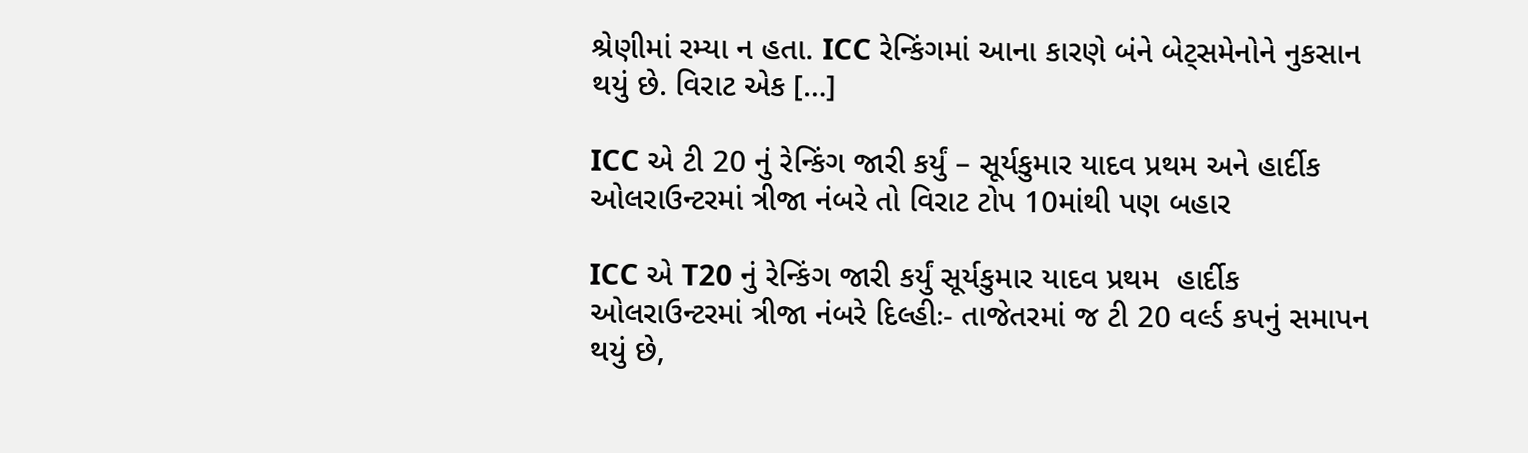શ્રેણીમાં રમ્યા ન હતા. ICC રેન્કિંગમાં આના કારણે બંને બેટ્સમેનોને નુકસાન થયું છે. વિરાટ એક […]

ICC એ ટી 20 નું રેન્કિંગ જારી કર્યું – સૂર્યકુમાર યાદવ પ્રથમ અને હાર્દીક ઓલરાઉન્ટરમાં ત્રીજા નંબરે તો વિરાટ ટોપ 10માંથી પણ બહાર

ICC એ T20 નું રેન્કિંગ જારી કર્યું સૂર્યકુમાર યાદવ પ્રથમ  હાર્દીક ઓલરાઉન્ટરમાં ત્રીજા નંબરે દિલ્હીઃ- તાજેતરમાં જ ટી 20 વર્લ્ડ કપનું સમાપન થયું છે,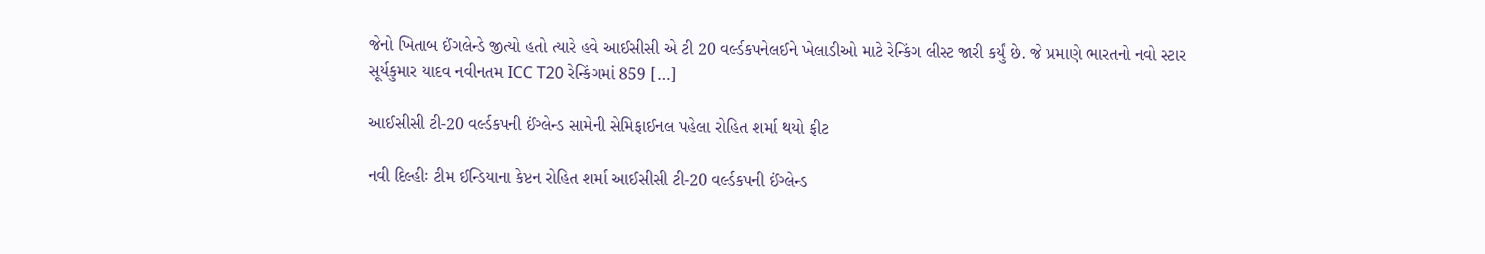જેનો ખિતાબ ઈંગલેન્ડે જીત્યો હતો ત્યારે હવે આઈસીસી એ ટી 20 વર્લ્ડકપનેલઈને ખેલાડીઓ માટે રેન્કિંગ લીસ્ટ જારી કર્યું છે. જે પ્રમાણે ભારતનો નવો સ્ટાર સૂર્યકુમાર યાદવ નવીનતમ ICC T20 રેન્કિંગમાં 859 […]

આઈસીસી ટી-20 વર્લ્ડકપની ઈંગ્લેન્ડ સામેની સેમિફાઈનલ પહેલા રોહિત શર્મા થયો ફીટ

નવી દિલ્હીઃ ટીમ ઈન્ડિયાના કેપ્ટન રોહિત શર્મા આઈસીસી ટી-20 વર્લ્ડકપની ઈંગ્લેન્ડ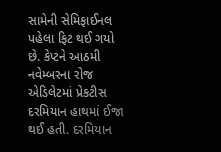સામેની સેમિફાઈનલ પહેલા ફિટ થઈ ગયો છે. કેપ્ટને આઠમી નવેમ્બરના રોજ એડિલેટમાં પ્રેકટીસ દરમિયાન હાથમાં ઈજા થઈ હતી. દરમિયાન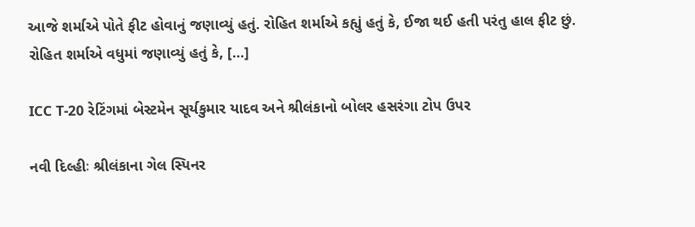આજે શર્માએ પોતે ફીટ હોવાનું જણાવ્યું હતું. રોહિત શર્માએ કહ્યું હતું કે, ઈજા થઈ હતી પરંતુ હાલ ફીટ છું. રોહિત શર્માએ વધુમાં જણાવ્યું હતું કે, […]

ICC T-20 રેટિંગમાં બેસ્ટમેન સૂર્યકુમાર યાદવ અને શ્રીલંકાનો બોલર હસરંગા ટોપ ઉપર

નવી દિલ્હીઃ શ્રીલંકાના ગેલ સ્પિનર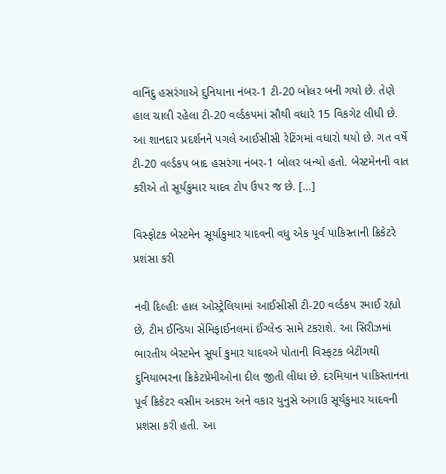વાનિંદુ હસરંગાએ દુનિયાના નંબર-1 ટી-20 બોલર બની ગયો છે. તેણે હાલ ચાલી રહેલા ટી-20 વર્લ્ડકપમાં સૌથી વધારે 15 વિકગેટ લીધી છે. આ શાનદાર પ્રદર્શનને પગલે આઈસીસી રેટિંગમાં વધારો થયો છે. ગત વર્ષે ટી-20 વર્લ્ડકપ બાદ હસરંગા નંબર-1 બોલર બન્યો હતો. બેસ્ટમેનની વાત કરીએ તો સૂર્યકુમાર યાદવ ટોપ ઉપર જ છે. […]

વિસ્ફોટક બેસ્ટમેન સૂર્યાકુમાર યાદવની વધુ એક પૂર્વ પાકિસ્તાની ક્રિકેટરે પ્રશંસા કરી

નવી દિલ્હીઃ હાલ ઓસ્ટ્રેલિયામાં આઈસીસી ટી-20 વર્લ્ડકપ રમાઈ રહ્યો છે, ટીમ ઈન્ડિયા સેમિફાઈનલમાં ઈંગ્લેન્ડ સામે ટકરાશે. આ સિરીઝમાં ભારતીય બેસ્ટમેન સૂર્યા કુમાર યાદવએ પોતાની વિસ્ફટક બેટીંગથી દુનિયાભરના ક્રિકેટપ્રેમીઓના દીલ જીતી લીધા છે. દરમિયાન પાકિસ્તાનના પૂર્વ ક્રિકેટર વસીમ અકરમ અને વકાર યુનુસે અગાઉ સૂર્યકુમાર યાદવની પ્રશંસા કરી હતી. આ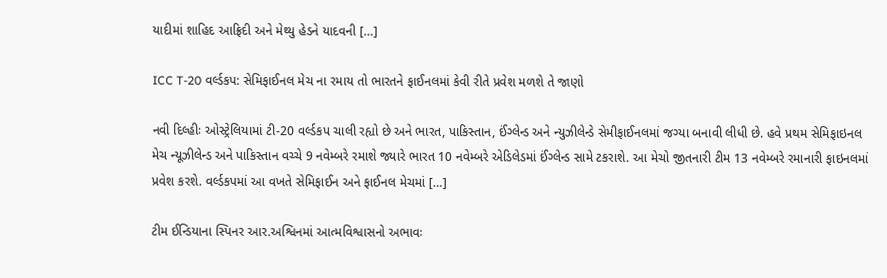યાદીમાં શાહિદ આફ્રિદી અને મેથ્યુ હેડને યાદવની […]

ICC T-20 વર્લ્ડકપ: સેમિફાઈનલ મેચ ના રમાય તો ભારતને ફાઈનલમાં કેવી રીતે પ્રવેશ મળશે તે જાણો

નવી દિલ્હીઃ ઓસ્ટ્રેલિયામાં ટી-20 વર્લ્ડકપ ચાલી રહ્યો છે અને ભારત, પાકિસ્તાન, ઈંગ્લેન્ડ અને ન્યુઝીલેન્ડે સેમીફાઈનલમાં જગ્યા બનાવી લીધી છે. હવે પ્રથમ સેમિફાઇનલ મેચ ન્યૂઝીલેન્ડ અને પાકિસ્તાન વચ્ચે 9 નવેમ્બરે રમાશે જ્યારે ભારત 10 નવેમ્બરે એડિલેડમાં ઈંગ્લેન્ડ સામે ટકરાશે. આ મેચો જીતનારી ટીમ 13 નવેમ્બરે રમાનારી ફાઇનલમાં પ્રવેશ કરશે. વર્લ્ડકપમાં આ વખતે સેમિફાઈન અને ફાઈનલ મેચમાં […]

ટીમ ઈન્ડિયાના સ્પિનર આર.અશ્વિનમાં આત્મવિશ્વાસનો અભાવઃ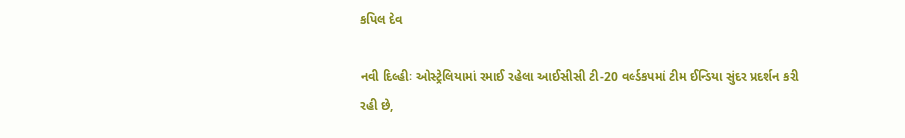કપિલ દેવ

નવી દિલ્હીઃ ઓસ્ટ્રેલિયામાં રમાઈ રહેલા આઈસીસી ટી-20 વર્લ્ડકપમાં ટીમ ઈન્ડિયા સુંદર પ્રદર્શન કરી રહી છે,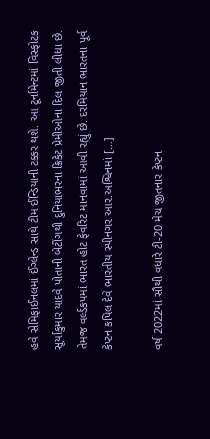હવે સેમિફાઈનલમાં ઈંગ્લેન્ડ સાથે ટીમ ઈન્ડિયાની ટક્કર થશે. આ ટૂર્નામેન્ટમાં વિસ્ફોટક સૂર્યાકુમાર યાદવે પોતાની બેટીંગથી દુનિયાભરના ક્રિકેટ પ્રેમીઓના દિલ જીતી લીધા છે. તેમજ વર્લ્ડકપમાં ભારત હોટ ફેવરિટ માનવામાં આવી રહ્યું છે. દરમિયાન ભારતના પૂર્વ કેપ્ટન કપિલ દેવે ભારતીય સ્પીનગર આર.અશ્વિનમાં […]

વર્ષ 2022માં સૌથી વધારે ટી-20 મેચ જીતનાર કેપ્ટન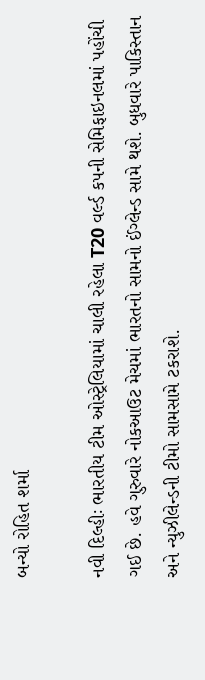બન્યો રોહિત શર્મા

નવી દિલ્હીઃ ભારતીય ટીમ ઓસ્ટ્રેલિયામાં ચાલી રહેલા T20 વર્લ્ડ કપની સેમિફાઇનલમાં પહોંચી ગઈ છે. હવે ગુરુવારે નોકઆઉટ મેચમાં ભારતનો સામનો ઈંગ્લેન્ડ સામે થશે. બુધવારે પાકિસ્તાન અને ન્યુઝીલેન્ડની ટીમો સામસામે ટકરાશે.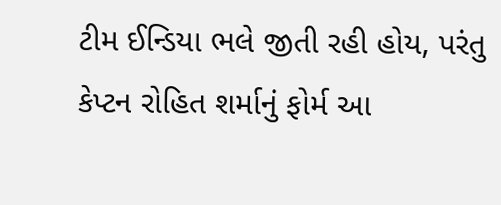ટીમ ઈન્ડિયા ભલે જીતી રહી હોય, પરંતુ કેપ્ટન રોહિત શર્માનું ફોર્મ આ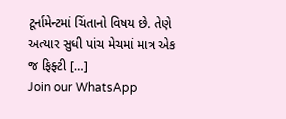ટૂર્નામેન્ટમાં ચિંતાનો વિષય છે. તેણે અત્યાર સુધી પાંચ મેચમાં માત્ર એક જ ફિફ્ટી […]
Join our WhatsApp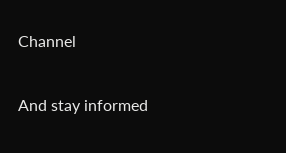Channel

And stay informed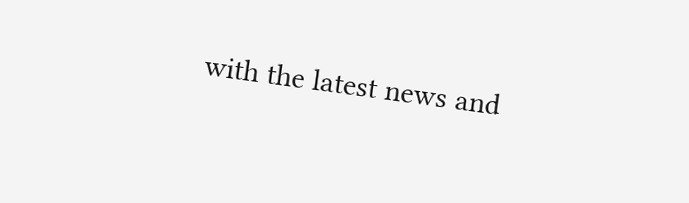with the latest news and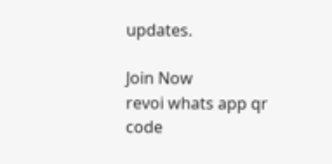updates.

Join Now
revoi whats app qr code